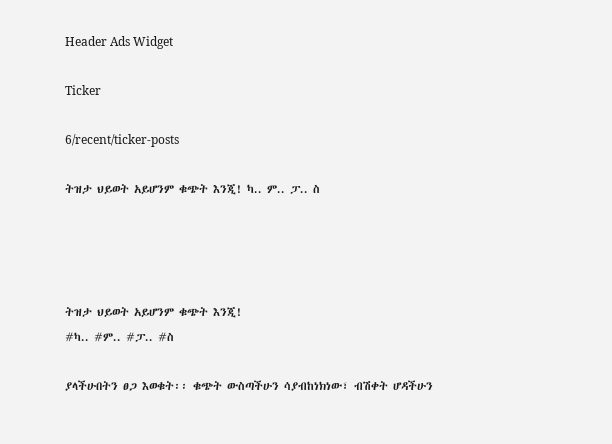Header Ads Widget

Ticker

6/recent/ticker-posts

ትዝታ ህይወት አይሆንም ቁጭት እንጂ! ካ.. ም.. ፓ.. ስ




ትዝታ ህይወት አይሆንም ቁጭት እንጂ!
#ካ.. #ም.. #ፓ.. #ስ

ያላችሁበትን ፀጋ እወቁት፡፡ ቁጭት ውስጣችሁን ሳያብከነክነው፣ ብሽቀት ሆዳችሁን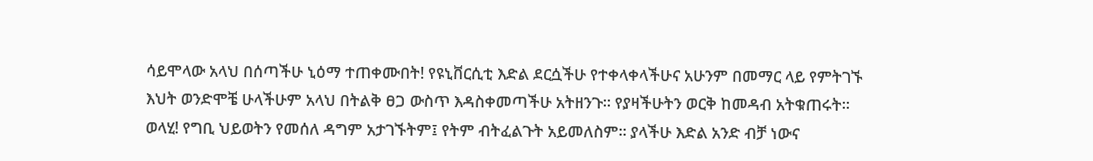ሳይሞላው አላህ በሰጣችሁ ኒዕማ ተጠቀሙበት! የዩኒቨርሲቲ እድል ደርሷችሁ የተቀላቀላችሁና አሁንም በመማር ላይ የምትገኙ እህት ወንድሞቼ ሁላችሁም አላህ በትልቅ ፀጋ ውስጥ እዳስቀመጣችሁ አትዘንጉ፡፡ የያዛችሁትን ወርቅ ከመዳብ አትቁጠሩት፡፡ ወላሂ! የግቢ ህይወትን የመሰለ ዳግም አታገኙትም፤ የትም ብትፈልጉት አይመለስም፡፡ ያላችሁ እድል አንድ ብቻ ነውና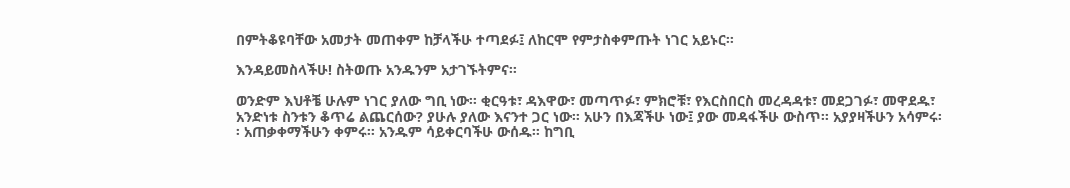በምትቆዩባቸው አመታት መጠቀም ከቻላችሁ ተጣደፉ፤ ለከርሞ የምታስቀምጡት ነገር አይኑር፡፡

እንዳይመስላችሁ! ስትወጡ አንዱንም አታገኙትምና፡፡

ወንድም እህቶቼ ሁሉም ነገር ያለው ግቢ ነው፡፡ ቂርዓቱ፣ ዳእዋው፣ መጣጥፉ፣ ምክሮቹ፣ የእርስበርስ መረዳዳቱ፣ መደጋገፉ፣ መዋደዱ፣ አንድነቱ ስንቱን ቆጥሬ ልጨርሰው? ያሁሉ ያለው እናንተ ጋር ነው፡፡ አሁን በእጃችሁ ነው፤ ያው መዳፋችሁ ውስጥ፡፡ አያያዛችሁን አሳምሩ፡፡ አጠቃቀማችሁን ቀምሩ፡፡ አንዱም ሳይቀርባችሁ ውሰዱ፡፡ ከግቢ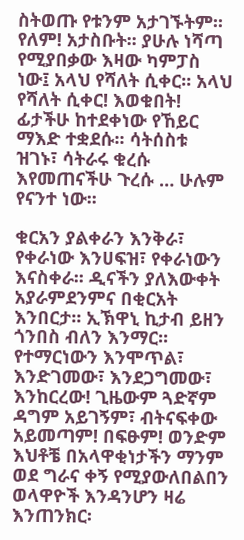ስትወጡ የቱንም አታገኙትም፡፡ የለም! አታስቡት፡፡ ያሁሉ ነሻጣ የሚያበቃው እዛው ካምፓስ ነው፤ አላህ የሻለት ሲቀር፡፡ አላህ የሻለት ሲቀር! እወቁበት! ፊታችሁ ከተደቀነው የኸይር ማእድ ተቋደሱ፡፡ ሳትሰስቱ ዝገኑ፣ ሳትራሩ ቁረሱ እየመጠናችሁ ጉረሱ … ሁሉም የናንተ ነው፡፡

ቁርአን ያልቀራን እንቅራ፣ የቀራነው እንሀፍዝ፣ የቀራነውን እናስቀራ፡፡ ዲናችን ያለእውቀት አያራምደንምና በቂርአት እንበርታ፡፡ ኢኽዋኒ ኪታብ ይዘን ጎንበስ ብለን እንማር፡፡ የተማርነውን እንሞጥል፣ እንድገመው፣ እንደጋግመው፣ እንከርረው! ጊዜውም ጓድኛም ዳግም አይገኝም፣ ብትናፍቀው አይመጣም! በፍፁም! ወንድም እህቶቼ በአላዋቂነታችን ማንም ወደ ግራና ቀኝ የሚያውለበልበን ወላዋዮች እንዳንሆን ዛሬ እንጠንክር፡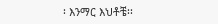፡ እንማር እህቶቼ፡፡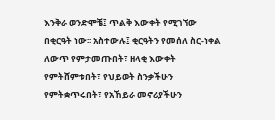እንቅራ ወንድሞቼ፤ ጥልቅ እውቀት የሚገኘው በቂርዓት ነው፡፡ አስተውሉ፤ ቂርዓትን የመሰለ ስር-ነቀል ለውጥ የምታመጡበት፣ ዘላቂ እውቀት የምትሸምቱበት፣ የህይወት ስንቃችሁን የምትቋጥሩበት፣ የአኸይራ መኖሪያችሁን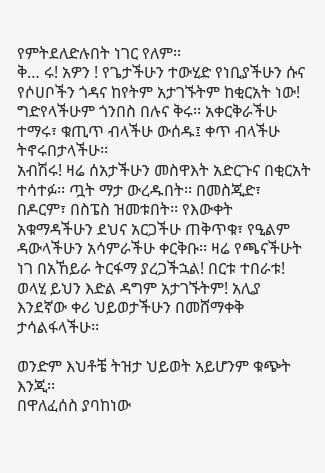የምትደለድሉበት ነገር የለም፡፡
ቅ… ሩ! አዎን ! የጌታችሁን ተውሂድ የነቢያችሁን ሱና የሶሀቦችን ጎዳና ከየትም አታገኙትም ከቂርአት ነው! ግድየላችሁም ጎንበስ በሉና ቅሩ፡፡ አቀርቅራችሁ ተማሩ፣ ቁጢጥ ብላችሁ ውሰዱ፤ ቀጥ ብላችሁ ትኖሩበታላችሁ፡፡
አብሽሩ! ዛሬ ሰአታችሁን መስዋእት አድርጉና በቂርአት ተሳተፉ፡፡ ጧት ማታ ውረዱበት፡፡ በመስጂድ፣ በዶርም፣ በስፔስ ዝመቱበት፡፡ የእውቀት አቁማዳችሁን ደህና አርጋችሁ ጠቅጥቁ፣ የዒልም ዳውላችሁን አሳምራችሁ ቀርቅቡ፡፡ ዛሬ የጫናችሁት ነገ በአኸይራ ትርፋማ ያረጋችኋል! በርቱ ተበራቱ! ወላሂ ይህን እድል ዳግም አታገኙትም! አሊያ እንደኛው ቀሪ ህይወታችሁን በመሸማቀቅ ታሳልፋላችሁ፡፡

ወንድም እህቶቼ ትዝታ ህይወት አይሆንም ቁጭት እንጂ፡፡
በዋለፈሰስ ያባከነው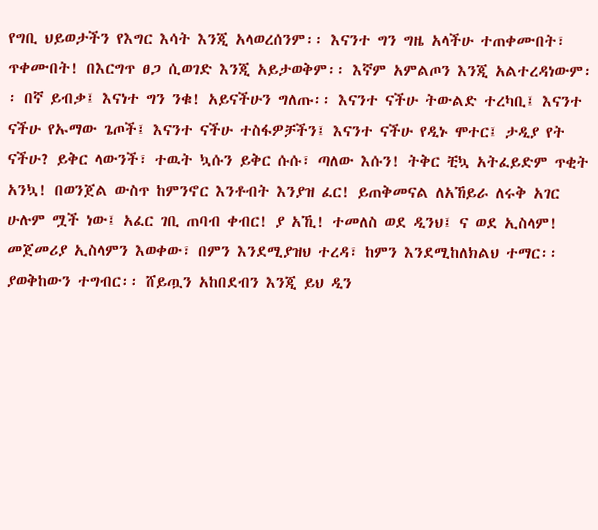የግቢ ህይወታችን የእግር እሳት እንጂ አላወረሰንም፡፡ እናንተ ግን ግዜ አላችሁ ተጠቀሙበት፣ ጥቀሙበት! በእርግጥ ፀጋ ሲወገድ እንጂ አይታወቅም፡፡ እኛም አምልጦን እንጂ አልተረዳነውም፡፡ በኛ ይብቃ፤ እናነተ ግን ንቁ! አይናችሁን ግለጡ፡፡ እናንተ ናችሁ ትውልድ ተረካቢ፤ እናንተ ናችሁ የኡማው ጌጦች፤ እናንተ ናችሁ ተስፋዎቻችን፤ እናንተ ናችሁ የዲኑ ሞተር፤ ታዲያ የት ናችሁ? ይቅር ላውንች፣ ተዉት ኳሱን ይቅር ሱሱ፣ ጣለው እሱን! ትቅር ቺኳ አትፈይድም ጥቂት አንኳ! በወንጀል ውስጥ ከምንኖር እንቶብት እንያዝ ፈር! ይጠቅመናል ለአኸይራ ለሩቅ አገር ሁሉም ሟች ነው፤ አፈር ገቢ ጠባብ ቀብር! ያ አኺ! ተመለስ ወደ ዲንህ፤ ና ወደ ኢስላም! መጀመሪያ ኢስላምን እወቀው፣ በምን እንደሚያዝህ ተረዳ፣ ከምን እንደሚከለክልህ ተማር፡፡ ያወቅከውን ተግብር፡፡ ሸይጧን አከበደብን እንጂ ይህ ዲን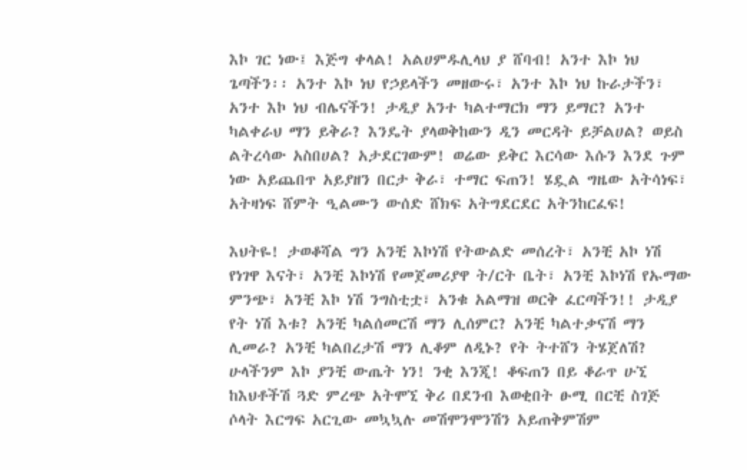እኮ ገር ነው፤ እጅግ ቀላል! አልሀምዱሊላህ ያ ሸባብ! አንተ እኮ ነህ ጌጣችን፡፡ አንተ እኮ ነህ የኃይላችን መዘውሩ፣ አንተ እኮ ነህ ኩራታችን፣ አንተ እኮ ነህ ብሌናችን! ታዲያ አንተ ካልተማርክ ማን ይማር? አንተ ካልቀራህ ማን ይቅራ? እንዴት ያላወቅከውን ዲን መርዳት ይቻልሀል? ወይስ ልትረሳው አስበሀል? አታደርገውም! ወሬው ይቅር እርሳው እሱን እንደ ጉም ነው አይጨበጥ አይያዘን በርታ ቅራ፣ ተማር ፍጠን! ሄዷል ግዜው አትሳነፍ፣ አትዛነፍ ሸምት ዒልሙን ውሰድ ሸክፍ አትግደርደር አትንከርፈፍ!

እህትዬ! ታወቆሻል ግን አንቺ እኮነሽ የትውልድ መሰረት፣ አንቺ አኮ ነሽ የነገዋ እናት፣ አንቺ እኮነሽ የመጀመሪያዋ ት/ርት ቤት፣ አንቺ እኮነሽ የኡማው ምንጭ፣ አንቺ እኮ ነሽ ንግስቲቷ፣ አንቁ አልማዝ ወርቅ ፈርጣችን!! ታዲያ የት ነሽ እቱ? አንቺ ካልሰመርሽ ማን ሊሰምር? አንቺ ካልተቃናሽ ማን ሊመራ? አንቺ ካልበረታሽ ማን ሊቆም ለዲኑ? የት ትተሸን ትሄጀለሽ? ሁላችንም እኮ ያንቺ ውጤት ነን! ንቂ እንጂ! ቆፍጠን በይ ቆራጥ ሁኚ ከእህቶችሽ ጓድ ምረጭ አትሞኚ ቅሪ በደንብ እወቂበት ፁሚ በርቺ ስገጅ ሶላት እርግፍ አርጊው መኳኳሉ መሽሞንሞንሽን አይጠቅምሽም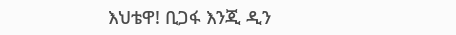እህቴዋ! ቢጋፋ እንጂ ዲን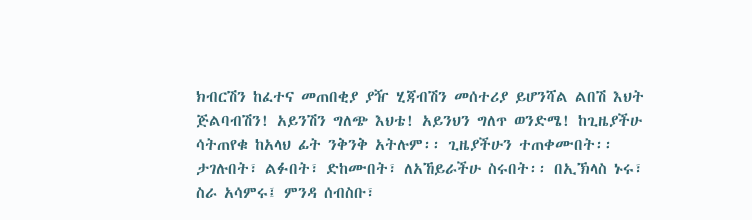ክብርሽን ከፈተና መጠበቂያ ያዥ ሂጃብሽን መሰተሪያ ይሆንሻል ልበሽ እህት ጅልባብሽን! አይንሽን ግለጭ እህቴ! አይንህን ግለጥ ወንድሜ! ከጊዜያችሁ ሳትጠየቁ ከአላህ ፊት ንቅንቅ አትሉም፡፡ ጊዜያችሁን ተጠቀሙበት፡፡ ታገሉበት፣ ልፉበት፣ ድከሙበት፣ ለአኸይራችሁ ስሩበት፡፡ በኢኽላስ ኑሩ፣ ስራ አሳምሩ፤ ምንዳ ሰብስቡ፣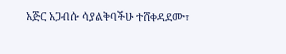አጅር አጋብሱ ሳያልቅባችሁ ተሸቀዳደሙ፣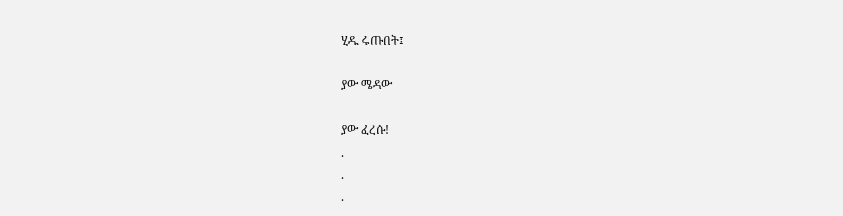ሂዱ ሩጡበት፤

ያው ሜዳው

ያው ፈረሱ!
.
.
.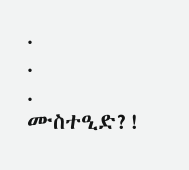.
.
.
ሙስተዒድ?!